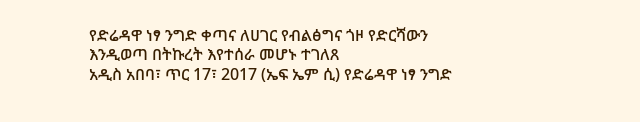የድሬዳዋ ነፃ ንግድ ቀጣና ለሀገር የብልፅግና ጎዞ የድርሻውን እንዲወጣ በትኩረት እየተሰራ መሆኑ ተገለጸ
አዲስ አበባ፣ ጥር 17፣ 2017 (ኤፍ ኤም ሲ) የድሬዳዋ ነፃ ንግድ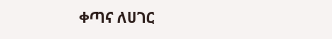ቀጣና ለሀገር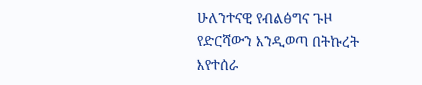ሁለንተናዊ የብልፅግና ጉዞ የድርሻውን እንዲወጣ በትኩረት እየተሰራ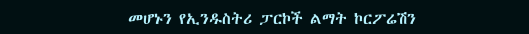መሆኑን የኢንዱስትሪ ፓርኮች ልማት ኮርፖሬሽን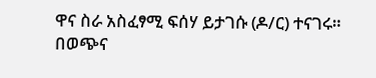ዋና ስራ አስፈፃሚ ፍሰሃ ይታገሱ (ዶ/ር) ተናገሩ።
በወጭና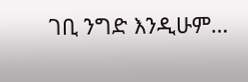ገቢ ንግድ እንዲሁም…